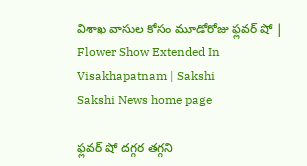విశాఖ వాసుల కోసం మూడోరోజు ఫ్లవర్‌ షో | Flower Show Extended In Visakhapatnam | Sakshi
Sakshi News home page

ఫ్లవర్‌ షో దగ్గర తగ్గని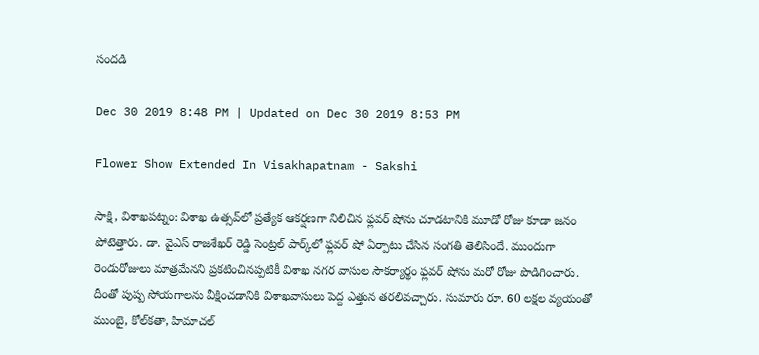సందడి

Dec 30 2019 8:48 PM | Updated on Dec 30 2019 8:53 PM

Flower Show Extended In Visakhapatnam - Sakshi

సాక్షి, విశాఖపట్నం: విశాఖ ఉత్సవ్‌లో ప్రత్యేక ఆకర్షణగా నిలిచిన ఫ్లవర్‌ షోను చూడటానికి మూడో రోజు కూడా జనం పోటెత్తారు. డా. వైఎస్‌ రాజశేఖర్‌ రెడ్డి సెంట్రల్‌ పార్క్‌లో ఫ్లవర్‌ షో ఏర్పాటు చేసిన సంగతి తెలిసిందే. ముందుగా రెండురోజులు మాత్రమేనని ప్రకటించినప్పటికీ విశాఖ నగర వాసుల సౌకర్యార్థం ఫ్లవర్‌ షోను మరో రోజు పొడిగించారు. దీంతో పుష్ప సోయగాలను వీక్షించడానికి విశాఖవాసులు పెద్ద ఎత్తున తరలివచ్చారు. సుమారు రూ. 60 లక్షల వ్యయంతో ముంబై, కోల్‌కతా, హిమాచల్‌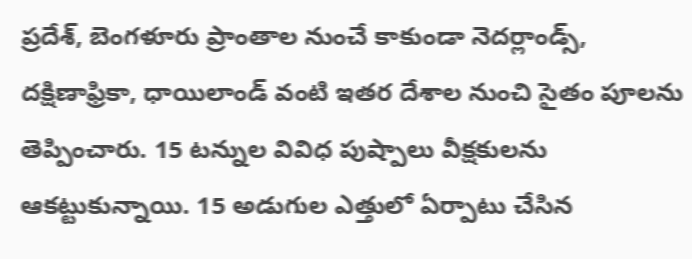ప్రదేశ్‌, బెంగళూరు ప్రాంతాల నుంచే కాకుండా నెదర్లాండ్స్, దక్షిణాఫ్రికా, ధాయిలాండ్ వంటి ఇతర దేశాల నుంచి సైతం పూలను తెప్పించారు. 15 టన్నుల వివిధ పుష్పాలు వీక్షకులను ఆకట్టుకున్నాయి. 15 అడుగుల ఎత్తులో ఏర్పాటు చేసిన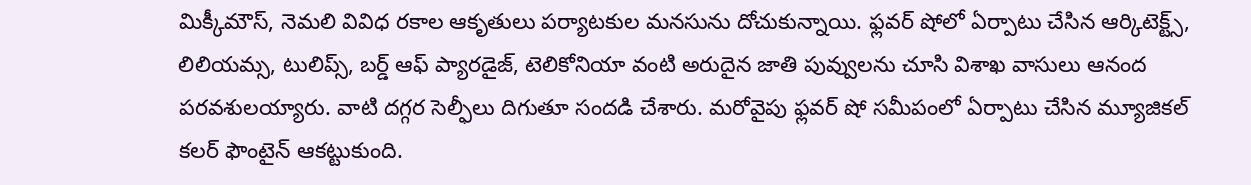మిక్కీమౌస్‌, నెమలి వివిధ రకాల ఆకృతులు పర్యాటకుల మనసును దోచుకున్నాయి. ఫ్లవర్‌ షోలో ఏర్పాటు చేసిన ఆర్కిటెక్ట్స్‌, లిలియమ్స, టులిప్స్‌, బర్డ్‌ ఆఫ్‌ ప్యారడైజ్‌, టెలికోనియా వంటి అరుదైన జాతి పువ్వులను చూసి విశాఖ వాసులు ఆనంద పరవశులయ్యారు. వాటి దగ్గర సెల్ఫీలు దిగుతూ సందడి చేశారు. మరోవైపు ఫ్లవర్‌ షో సమీపంలో ఏర్పాటు చేసిన మ్యూజికల్‌ కలర్‌ ఫౌంటైన్‌ ఆకట్టుకుంది.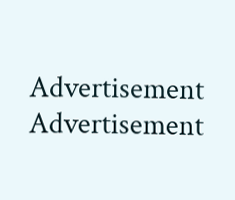Advertisement
Advertisement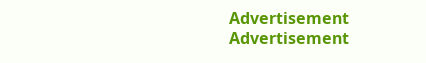Advertisement
Advertisement